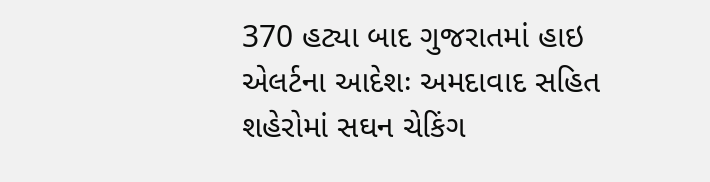370 હટ્યા બાદ ગુજરાતમાં હાઇ એલર્ટના આદેશઃ અમદાવાદ સહિત શહેરોમાં સઘન ચેકિંગ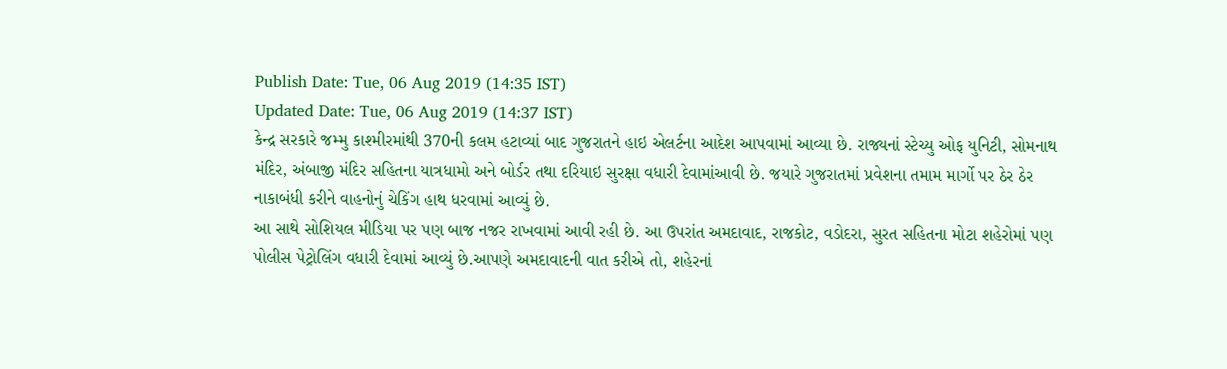Publish Date: Tue, 06 Aug 2019 (14:35 IST)
Updated Date: Tue, 06 Aug 2019 (14:37 IST)
કેન્દ્ર સરકારે જમ્મુ કાશ્મીરમાંથી 370ની કલમ હટાવ્યાં બાદ ગુજરાતને હાઇ એલર્ટના આદેશ આપવામાં આવ્યા છે. રાજ્યનાં સ્ટેચ્યુ ઓફ યુનિટી, સોમનાથ મંદિર, અંબાજી મંદિર સહિતના યાત્રધામો અને બોર્ડર તથા દરિયાઇ સુરક્ષા વધારી દેવામાંઆવી છે. જયારે ગુજરાતમાં પ્રવેશના તમામ માર્ગો પર ઠેર ઠેર નાકાબંધી કરીને વાહનોનું ચેકિંગ હાથ ધરવામાં આવ્યું છે.
આ સાથે સોશિયલ મીડિયા પર પણ બાજ નજર રાખવામાં આવી રહી છે. આ ઉપરાંત અમદાવાદ, રાજકોટ, વડોદરા, સુરત સહિતના મોટા શહેરોમાં પણ પોલીસ પેટ્રોલિંગ વધારી દેવામાં આવ્યું છે.આપણે અમદાવાદની વાત કરીએ તો, શહેરનાં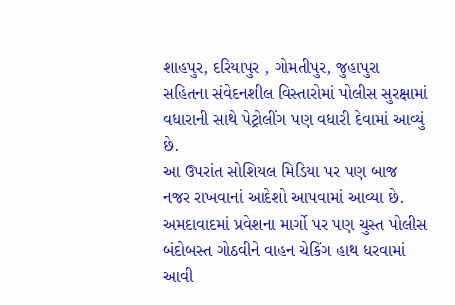શાહપુર, દરિયાપુર , ગોમતીપુર, જુહાપુરા સહિતના સંવેદનશીલ વિસ્તારોમાં પોલીસ સુરક્ષામાં વધારાની સાથે પેટ્રોલીંગ પણ વધારી દેવામાં આવ્યું છે.
આ ઉપરાંત સોશિયલ મિડિયા પર પણ બાજ નજર રાખવાનાં આદેશો આપવામાં આવ્યા છે. અમદાવાદમાં પ્રવેશના માર્ગો પર પણ ચુસ્ત પોલીસ બંદોબસ્ત ગોઠવીને વાહન ચેકિંગ હાથ ધરવામાં આવી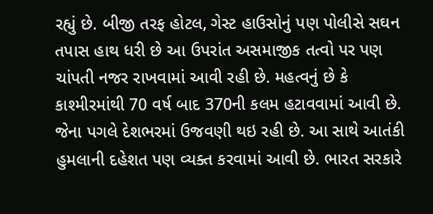રહ્યું છે. બીજી તરફ હોટલ, ગેસ્ટ હાઉસોનું પણ પોલીસે સઘન તપાસ હાથ ધરી છે આ ઉપરાંત અસમાજીક તત્વો પર પણ ચાંપતી નજર રાખવામાં આવી રહી છે. મહત્વનું છે કે કાશ્મીરમાંથી 70 વર્ષ બાદ 370ની કલમ હટાવવામાં આવી છે.
જેના પગલે દેશભરમાં ઉજવણી થઇ રહી છે. આ સાથે આતંકી હુમલાની દહેશત પણ વ્યક્ત કરવામાં આવી છે. ભારત સરકારે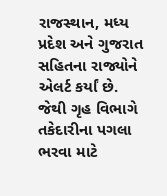રાજસ્થાન, મધ્ય પ્રદેશ અને ગુજરાત સહિતના રાજ્યોને એલર્ટ કર્યાં છે. જેથી ગૃહ વિભાગે તકેદારીના પગલા ભરવા માટે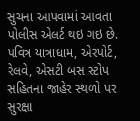સુચના આપવામાં આવતા પોલીસ એલર્ટ થઇ ગઇ છે. પવિત્ર યાત્રાધામ, એરપોર્ટ, રેલવે, એસટી બસ સ્ટોપ સહિતના જાહેર સ્થળો પર સુરક્ષા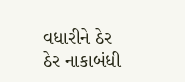વધારીને ઠેર ઠેર નાકાબંધી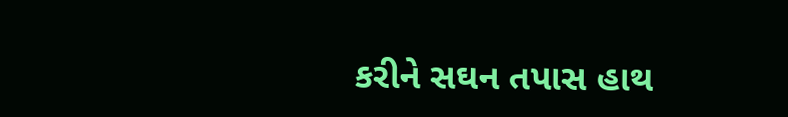કરીને સઘન તપાસ હાથ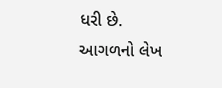ધરી છે.
આગળનો લેખ